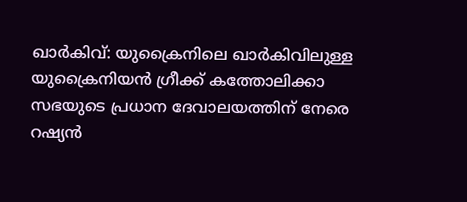ഖാർകിവ്: യുക്രൈനിലെ ഖാർകിവിലുള്ള യുക്രൈനിയൻ ഗ്രീക്ക് കത്തോലിക്കാ സഭയുടെ പ്രധാന ദേവാലയത്തിന് നേരെ റഷ്യൻ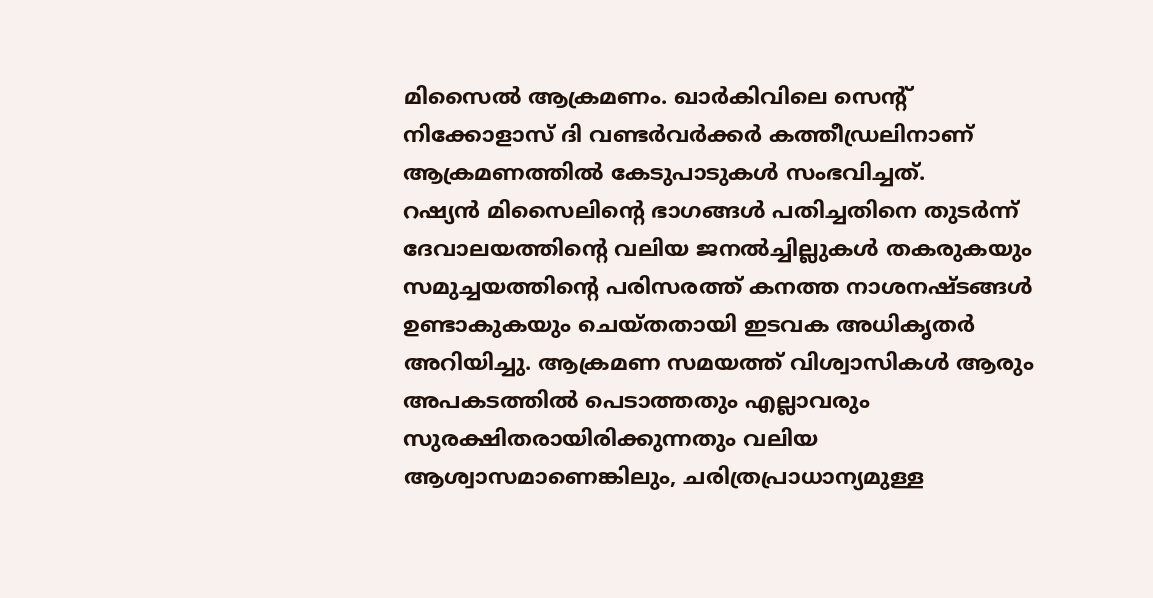മിസൈൽ ആക്രമണം. ഖാർകിവിലെ സെന്റ് നിക്കോളാസ് ദി വണ്ടർവർക്കർ കത്തീഡ്രലിനാണ് ആക്രമണത്തിൽ കേടുപാടുകൾ സംഭവിച്ചത്.
റഷ്യൻ മിസൈലിന്റെ ഭാഗങ്ങൾ പതിച്ചതിനെ തുടർന്ന് ദേവാലയത്തിന്റെ വലിയ ജനൽച്ചില്ലുകൾ തകരുകയും സമുച്ചയത്തിന്റെ പരിസരത്ത് കനത്ത നാശനഷ്ടങ്ങൾ ഉണ്ടാകുകയും ചെയ്തതായി ഇടവക അധികൃതർ അറിയിച്ചു. ആക്രമണ സമയത്ത് വിശ്വാസികൾ ആരും അപകടത്തിൽ പെടാത്തതും എല്ലാവരും സുരക്ഷിതരായിരിക്കുന്നതും വലിയ ആശ്വാസമാണെങ്കിലും, ചരിത്രപ്രാധാന്യമുള്ള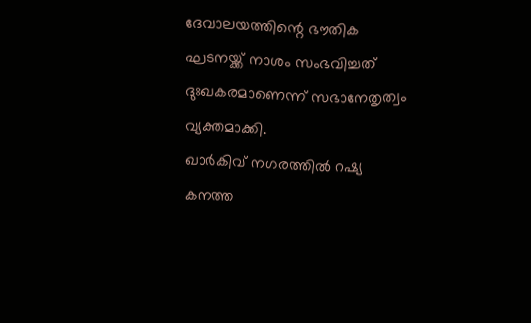ദേവാലയത്തിന്റെ ഭൗതിക ഘടനയ്ക്ക് നാശം സംഭവിച്ചത് ദുഃഖകരമാണെന്ന് സഭാനേതൃത്വം വ്യക്തമാക്കി.
ഖാർകിവ് നഗരത്തിൽ റഷ്യ കനത്ത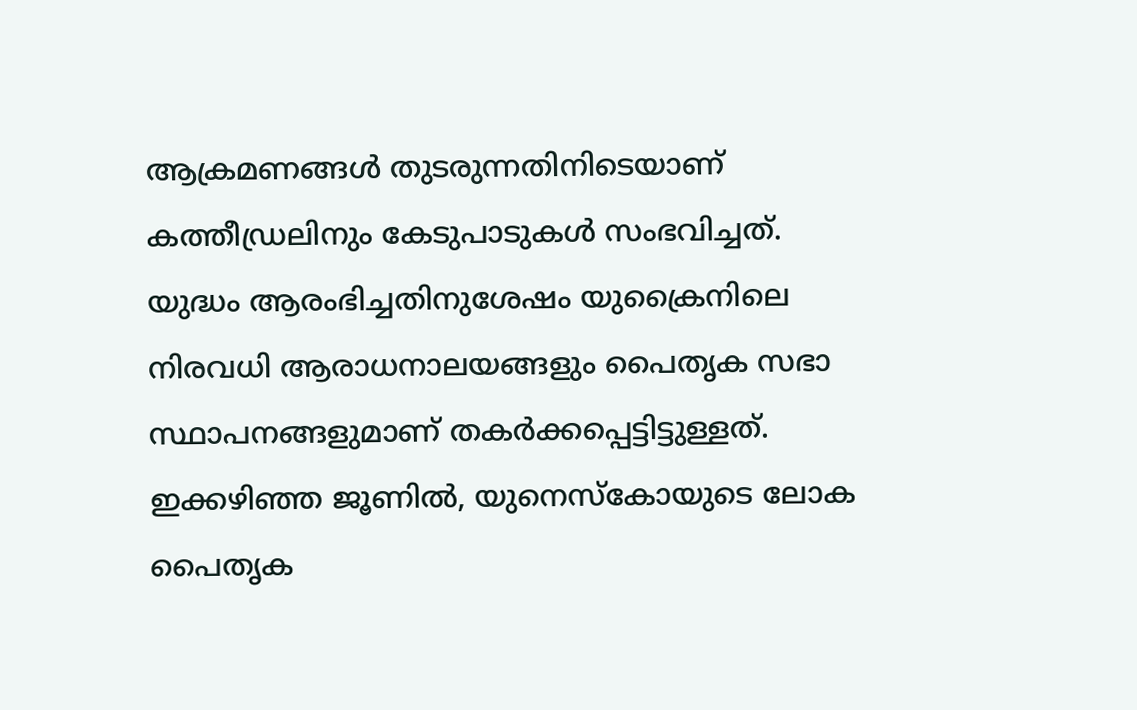ആക്രമണങ്ങൾ തുടരുന്നതിനിടെയാണ് കത്തീഡ്രലിനും കേടുപാടുകൾ സംഭവിച്ചത്. യുദ്ധം ആരംഭിച്ചതിനുശേഷം യുക്രൈനിലെ നിരവധി ആരാധനാലയങ്ങളും പൈതൃക സഭാ സ്ഥാപനങ്ങളുമാണ് തകർക്കപ്പെട്ടിട്ടുള്ളത്. ഇക്കഴിഞ്ഞ ജൂണിൽ, യുനെസ്കോയുടെ ലോക പൈതൃക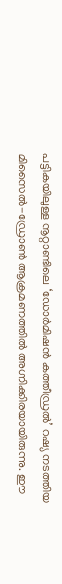പട്ടികയിലുള്ള നൂറ്റാണ്ടിലെ ‘ഡോർമിഷൻ കത്തീഡ്രൽ’ റഷ്യ നടത്തിയ മിസൈൽ-ഡ്രോൺ ആക്രമണത്തിൽ അഗ്നിക്കിരയായിരുന്നു. ഈ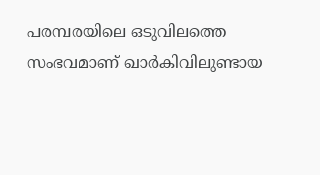പരമ്പരയിലെ ഒടുവിലത്തെ സംഭവമാണ് ഖാർകിവിലുണ്ടായ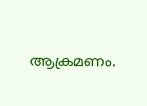ആക്രമണം.